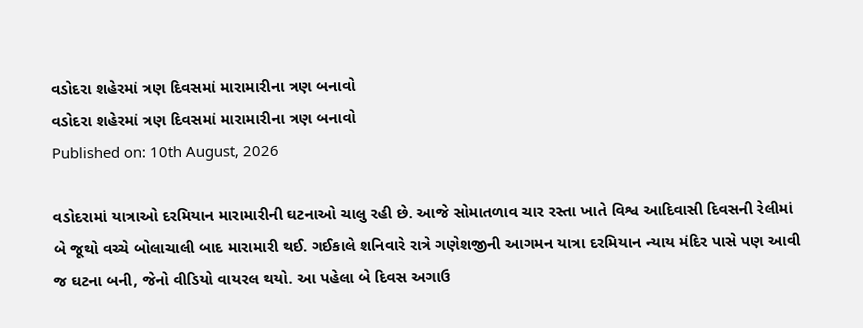વડોદરા શહેરમાં ત્રણ દિવસમાં મારામારીના ત્રણ બનાવો
વડોદરા શહેરમાં ત્રણ દિવસમાં મારામારીના ત્રણ બનાવો
Published on: 10th August, 2026

વડોદરામાં યાત્રાઓ દરમિયાન મારામારીની ઘટનાઓ ચાલુ રહી છે. આજે સોમાતળાવ ચાર રસ્તા ખાતે વિશ્વ આદિવાસી દિવસની રેલીમાં બે જૂથો વચ્ચે બોલાચાલી બાદ મારામારી થઈ. ગઈકાલે શનિવારે રાત્રે ગણેશજીની આગમન યાત્રા દરમિયાન ન્યાય મંદિર પાસે પણ આવી જ ઘટના બની, જેનો વીડિયો વાયરલ થયો. આ પહેલા બે દિવસ અગાઉ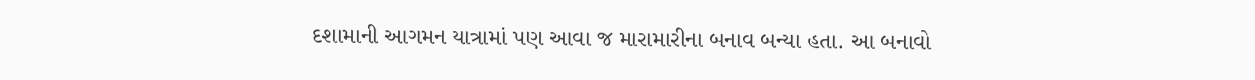દશામાની આગમન યાત્રામાં પણ આવા જ મારામારીના બનાવ બન્યા હતા. આ બનાવો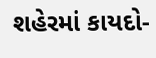શહેરમાં કાયદો-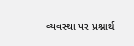વ્યવસ્થા પર પ્રશ્નાર્થ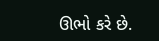ઊભો કરે છે.